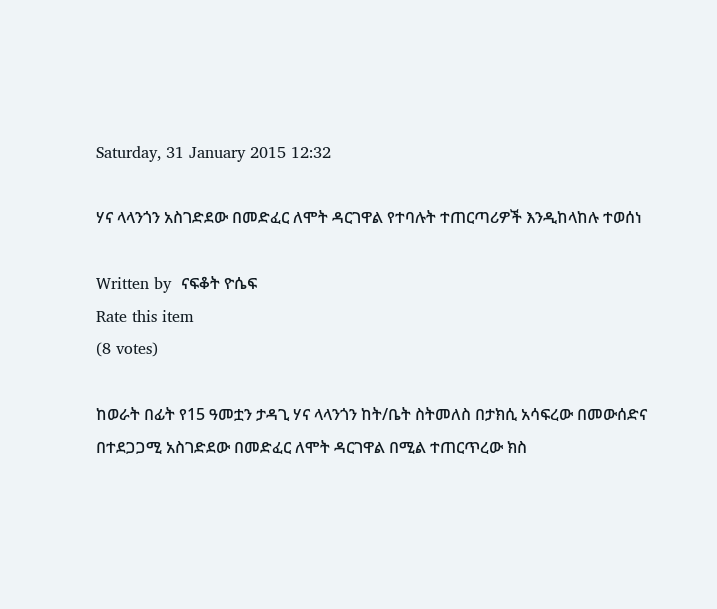Saturday, 31 January 2015 12:32

ሃና ላላንጎን አስገድደው በመድፈር ለሞት ዳርገዋል የተባሉት ተጠርጣሪዎች እንዲከላከሉ ተወሰነ

Written by  ናፍቆት ዮሴፍ
Rate this item
(8 votes)

ከወራት በፊት የ15 ዓመቷን ታዳጊ ሃና ላላንጎን ከት/ቤት ስትመለስ በታክሲ አሳፍረው በመውሰድና በተደጋጋሚ አስገድደው በመድፈር ለሞት ዳርገዋል በሚል ተጠርጥረው ክስ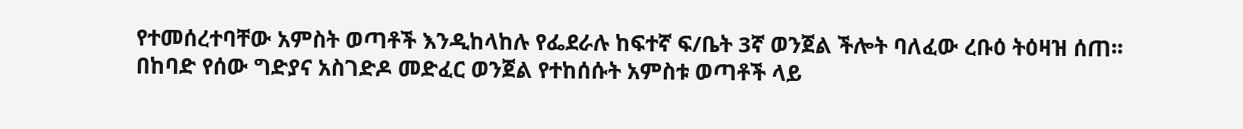የተመሰረተባቸው አምስት ወጣቶች እንዲከላከሉ የፌደራሉ ከፍተኛ ፍ/ቤት 3ኛ ወንጀል ችሎት ባለፈው ረቡዕ ትዕዛዝ ሰጠ፡፡
በከባድ የሰው ግድያና አስገድዶ መድፈር ወንጀል የተከሰሱት አምስቱ ወጣቶች ላይ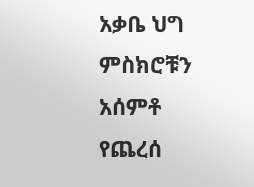አቃቤ ህግ ምስክሮቹን አሰምቶ የጨረሰ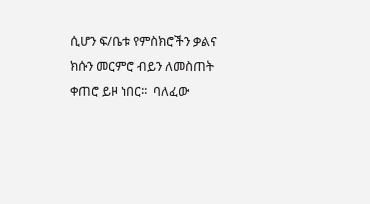ሲሆን ፍ/ቤቱ የምስክሮችን ቃልና ክሱን መርምሮ ብይን ለመስጠት ቀጠሮ ይዞ ነበር፡፡  ባለፈው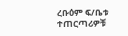ረቡዕም ፍ/ቤቱ ተጠርጣሪዎቹ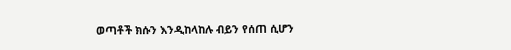ወጣቶች ክሱን እንዲከላከሉ ብይን የሰጠ ሲሆን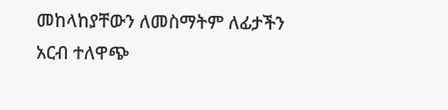መከላከያቸውን ለመስማትም ለፊታችን አርብ ተለዋጭ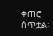ቀጠሮ ሰጥቷል፡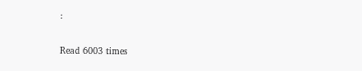፡

Read 6003 times